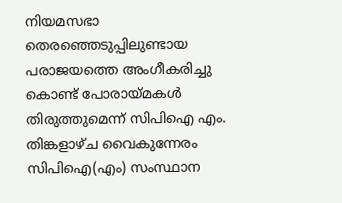നിയമസഭാ തെരഞ്ഞെടുപ്പിലുണ്ടായ പരാജയത്തെ അംഗീകരിച്ചു കൊണ്ട് പോരായ്മകൾ തിരുത്തുമെന്ന് സിപിഐ എം. തിങ്കളാഴ്ച വൈകുന്നേരം സിപിഐ(എം) സംസ്ഥാന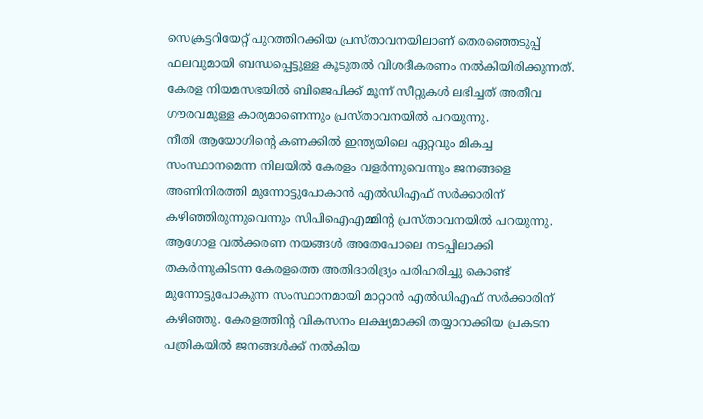സെക്രട്ടറിയേറ്റ് പുറത്തിറക്കിയ പ്രസ്താവനയിലാണ് തെരഞ്ഞെടുപ്പ് ഫലവുമായി ബന്ധപ്പെട്ടുള്ള കൂടുതൽ വിശദീകരണം നൽകിയിരിക്കുന്നത്. കേരള നിയമസഭയിൽ ബിജെപിക്ക് മൂന്ന് സീറ്റുകൾ ലഭിച്ചത് അതീവ ഗൗരവമുള്ള കാര്യമാണെന്നും പ്രസ്താവനയിൽ പറയുന്നു.
നീതി ആയോഗിൻ്റെ കണക്കിൽ ഇന്ത്യയിലെ ഏറ്റവും മികച്ച സംസ്ഥാനമെന്ന നിലയിൽ കേരളം വളർന്നുവെന്നും ജനങ്ങളെ അണിനിരത്തി മുന്നോട്ടുപോകാൻ എൽഡിഎഫ് സർക്കാരിന് കഴിഞ്ഞിരുന്നുവെന്നും സിപിഐഎമ്മിൻ്റ പ്രസ്താവനയിൽ പറയുന്നു.
ആഗോള വൽക്കരണ നയങ്ങൾ അതേപോലെ നടപ്പിലാക്കി തകർന്നുകിടന്ന കേരളത്തെ അതിദാരിദ്ര്യം പരിഹരിച്ചു കൊണ്ട് മുന്നോട്ടുപോകുന്ന സംസ്ഥാനമായി മാറ്റാൻ എൽഡിഎഫ് സർക്കാരിന് കഴിഞ്ഞു. കേരളത്തിൻ്റ വികസനം ലക്ഷ്യമാക്കി തയ്യാറാക്കിയ പ്രകടന പത്രികയിൽ ജനങ്ങൾക്ക് നൽകിയ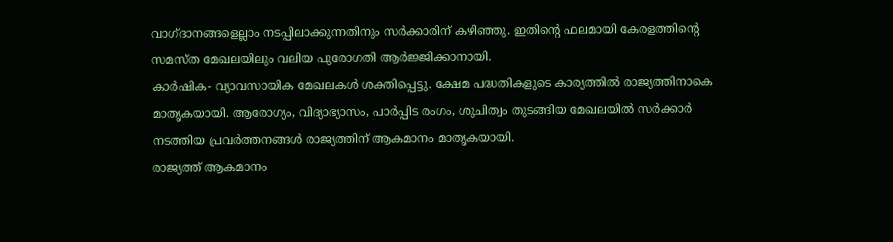വാഗ്ദാനങ്ങളെല്ലാം നടപ്പിലാക്കുന്നതിനും സർക്കാരിന് കഴിഞ്ഞു. ഇതിൻ്റെ ഫലമായി കേരളത്തിൻ്റെ സമസ്ത മേഖലയിലും വലിയ പുരോഗതി ആർജ്ജിക്കാനായി.
കാർഷിക- വ്യാവസായിക മേഖലകൾ ശക്തിപ്പെട്ടു. ക്ഷേമ പദ്ധതികളുടെ കാര്യത്തിൽ രാജ്യത്തിനാകെ മാതൃകയായി. ആരോഗ്യം, വിദ്യാഭ്യാസം, പാർപ്പിട രംഗം, ശുചിത്വം തുടങ്ങിയ മേഖലയിൽ സർക്കാർ നടത്തിയ പ്രവർത്തനങ്ങൾ രാജ്യത്തിന് ആകമാനം മാതൃകയായി.
രാജ്യത്ത് ആകമാനം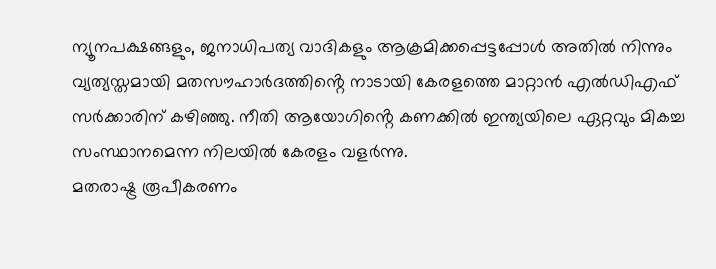ന്യൂനപക്ഷങ്ങളും, ജനാധിപത്യ വാദികളും ആക്രമിക്കപ്പെട്ടപ്പോൾ അതിൽ നിന്നും വ്യത്യസ്തമായി മതസൗഹാർദത്തിൻ്റെ നാടായി കേരളത്തെ മാറ്റാൻ എൽഡിഎഫ് സർക്കാരിന് കഴിഞ്ഞു. നീതി ആയോഗിൻ്റെ കണക്കിൽ ഇന്ത്യയിലെ ഏറ്റവും മികച്ച സംസ്ഥാനമെന്ന നിലയിൽ കേരളം വളർന്നു.
മതരാഷ്ട്ര രൂപീകരണം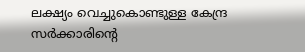ലക്ഷ്യം വെച്ചുകൊണ്ടുള്ള കേന്ദ്ര സർക്കാരിൻ്റെ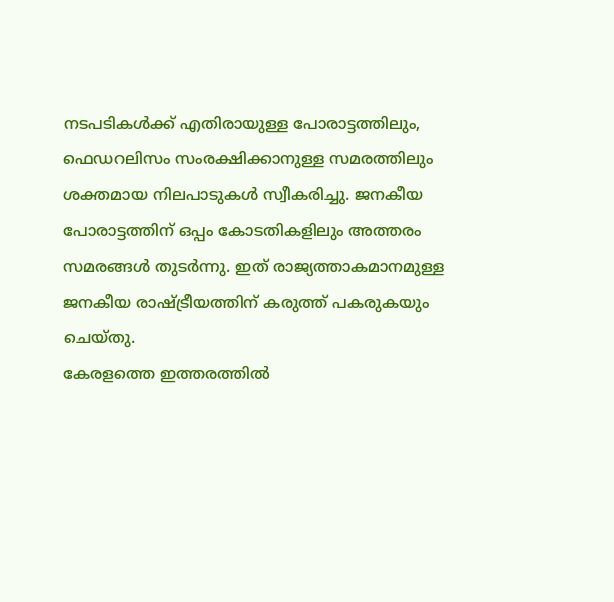നടപടികൾക്ക് എതിരായുള്ള പോരാട്ടത്തിലും, ഫെഡറലിസം സംരക്ഷിക്കാനുള്ള സമരത്തിലും ശക്തമായ നിലപാടുകൾ സ്വീകരിച്ചു. ജനകീയ പോരാട്ടത്തിന് ഒപ്പം കോടതികളിലും അത്തരം സമരങ്ങൾ തുടർന്നു. ഇത് രാജ്യത്താകമാനമുള്ള ജനകീയ രാഷ്ട്രീയത്തിന് കരുത്ത് പകരുകയും ചെയ്തു.
കേരളത്തെ ഇത്തരത്തിൽ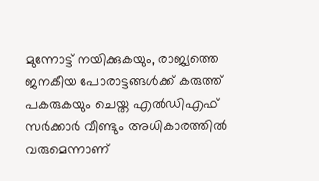മുന്നോട്ട് നയിക്കുകയും, രാജ്യത്തെ ജനകീയ പോരാട്ടങ്ങൾക്ക് കരുത്ത് പകരുകയും ചെയ്ത എൽഡിഎഫ് സർക്കാർ വീണ്ടും അധികാരത്തിൽ വരുമെന്നാണ്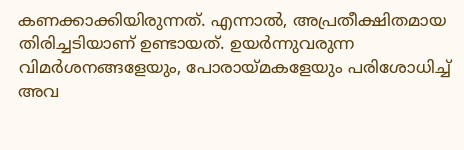കണക്കാക്കിയിരുന്നത്. എന്നാൽ, അപ്രതീക്ഷിതമായ തിരിച്ചടിയാണ് ഉണ്ടായത്. ഉയർന്നുവരുന്ന വിമർശനങ്ങളേയും, പോരായ്മകളേയും പരിശോധിച്ച് അവ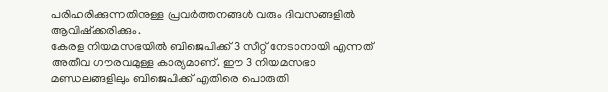പരിഹരിക്കുന്നതിനുള്ള പ്രവർത്തനങ്ങൾ വരും ദിവസങ്ങളിൽ ആവിഷ്ക്കരിക്കും.
കേരള നിയമസഭയിൽ ബിജെപിക്ക് 3 സീറ്റ് നേടാനായി എന്നത് അതീവ ഗൗരവമുള്ള കാര്യമാണ്. ഈ 3 നിയമസഭാ മണ്ഡലങ്ങളിലും ബിജെപിക്ക് എതിരെ പൊരുതി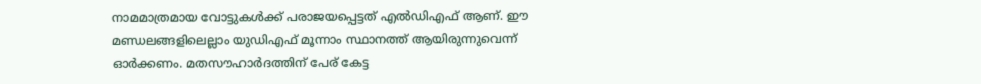നാമമാത്രമായ വോട്ടുകൾക്ക് പരാജയപ്പെട്ടത് എൽഡിഎഫ് ആണ്. ഈ മണ്ഡലങ്ങളിലെല്ലാം യുഡിഎഫ് മൂന്നാം സ്ഥാനത്ത് ആയിരുന്നുവെന്ന് ഓർക്കണം. മതസൗഹാർദത്തിന് പേര് കേട്ട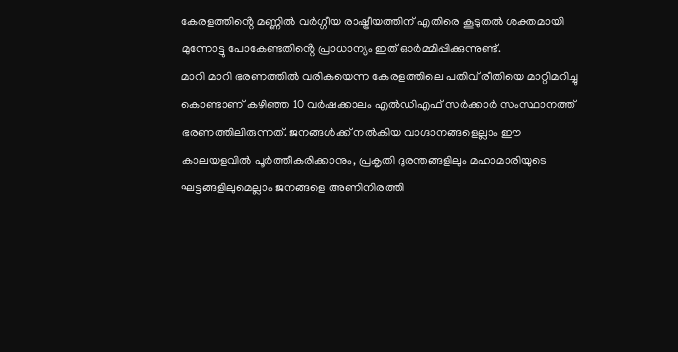കേരളത്തിൻ്റെ മണ്ണിൽ വർഗ്ഗീയ രാഷ്ട്രീയത്തിന് എതിരെ കൂടുതൽ ശക്തമായി മുന്നോട്ടു പോകേണ്ടതിൻ്റെ പ്രാധാന്യം ഇത് ഓർമ്മിപ്പിക്കുന്നുണ്ട്.
മാറി മാറി ഭരണത്തിൽ വരികയെന്ന കേരളത്തിലെ പതിവ് രീതിയെ മാറ്റിമറിച്ചു കൊണ്ടാണ് കഴിഞ്ഞ 10 വർഷക്കാലം എൽഡിഎഫ് സർക്കാർ സംസ്ഥാനത്ത് ഭരണത്തിലിരുന്നത്. ജനങ്ങൾക്ക് നൽകിയ വാഗ്ദാനങ്ങളെല്ലാം ഈ കാലയളവിൽ പൂർത്തീകരിക്കാനും, പ്രകൃതി ദുരന്തങ്ങളിലും മഹാമാരിയുടെ ഘട്ടങ്ങളിലുമെല്ലാം ജനങ്ങളെ അണിനിരത്തി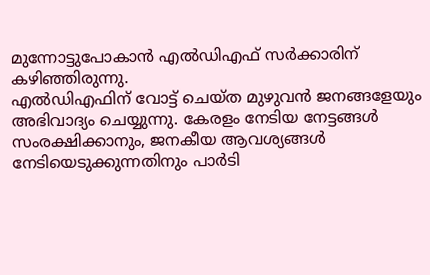മുന്നോട്ടുപോകാൻ എൽഡിഎഫ് സർക്കാരിന് കഴിഞ്ഞിരുന്നു.
എൽഡിഎഫിന് വോട്ട് ചെയ്ത മുഴുവൻ ജനങ്ങളേയും അഭിവാദ്യം ചെയ്യുന്നു. കേരളം നേടിയ നേട്ടങ്ങൾ സംരക്ഷിക്കാനും, ജനകീയ ആവശ്യങ്ങൾ നേടിയെടുക്കുന്നതിനും പാർടി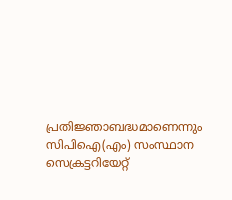പ്രതിജ്ഞാബദ്ധമാണെന്നും സിപിഐ(എം) സംസ്ഥാന സെക്രട്ടറിയേറ്റ്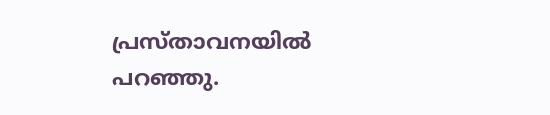പ്രസ്താവനയിൽ പറഞ്ഞു.